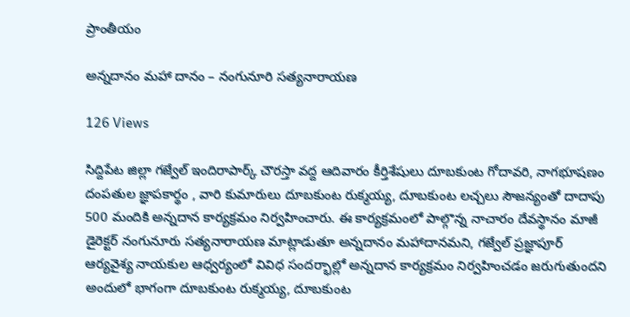ప్రాంతీయం

అన్నదానం మహా దానం – నంగునూరి సత్యనారాయణ

126 Views

సిద్దిపేట జిల్లా గజ్వేల్ ఇందిరాపార్క్ చౌరస్తా వద్ద ఆదివారం కీర్తిశేషులు దూబకుంట గోదావరి, నాగభూషణం దంపతుల జ్ఞాపకార్థం , వారి కుమారులు దూబకుంట రుక్మయ్య, దూబకుంట లచ్చలు సౌజన్యంతో దాదాపు 500 మందికి అన్నదాన కార్యక్రమం నిర్వహించారు. ఈ కార్యక్రమంలో పాల్గొన్న నాచారం దేవస్థానం మాజీ డైరెక్టర్ నంగునూరు సత్యనారాయణ మాట్లాడుతూ అన్నదానం మహాదానమని, గజ్వేల్ ప్రజ్ఞాపూర్ ఆర్యవైశ్య నాయకుల ఆధ్వర్యంలో వివిధ సందర్భాల్లో అన్నదాన కార్యక్రమం నిర్వహించడం జరుగుతుందని అందులో భాగంగా దూబకుంట రుక్మయ్య, దూబకుంట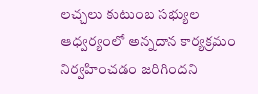లచ్చలు కుటుంబ సభ్యుల ఆధ్వర్యంలో అన్నదాన కార్యక్రమం నిర్వహించడం జరిగిందని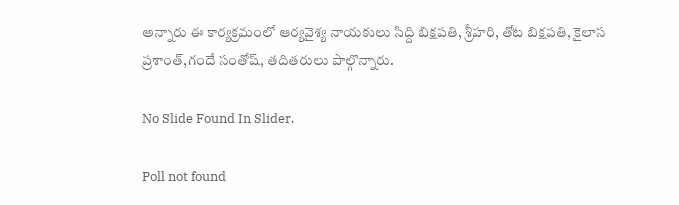అన్నారు ఈ కార్యక్రమంలో ఆర్యవైశ్య నాయకులు సిద్ది బిక్షపతి, శ్రీహరి, తోట బిక్షపతి, కైలాస ప్రశాంత్,గందే సంతోష్, తదితరులు పాల్గొన్నారు.

No Slide Found In Slider.

Poll not found